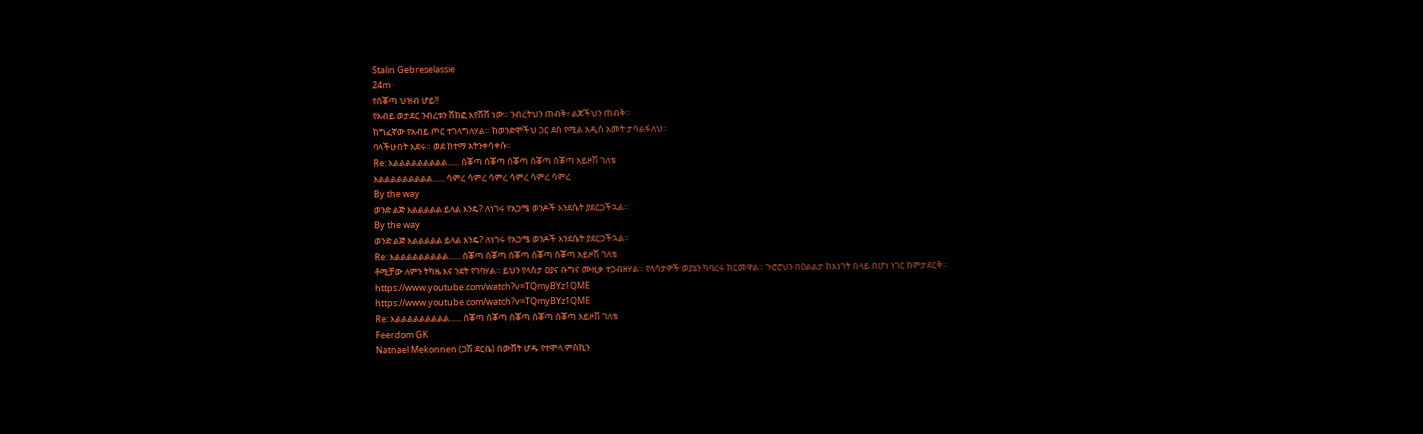Stalin Gebreselassie
24m ·
የሰቖጣ ህዝብ ሆይ!!
የአብይ ወታደር ንብረቱን ሸክፎ እየሸሸ ነው። ንብረትህን ጠብቅ፥ ልጆችህን ጠብቅ።
ከግፈኛው የአብይ ጦር ተገላግለሃል። ከወንድሞችህ ጋር ደስ የሚል አዲስ አመት ታሳልፋለህ።
ባላችሁበት እደሩ። ወደ ከተማ አትንቀሳቀሱ።
Re: እልልልልልልልልል...... ሰቖጣ ሰቖጣ ሰቖጣ ሰቖጣ ሰቖጣ አይዞሽ ገለቴ
እልልልልልልልልል...... ሳምረ ሳምረ ሳምረ ሳምረ ሳምረ ሳምረ
By the way
ወንድ ልጅ እልልልልል ይላል እንዴ? ለነገሩ የአጋሜ ወንዶች እንደሴት ያደርጋችኋል።
By the way
ወንድ ልጅ እልልልልል ይላል እንዴ? ለነገሩ የአጋሜ ወንዶች እንደሴት ያደርጋችኋል።
Re: እልልልልልልልልል...... ሰቖጣ ሰቖጣ ሰቖጣ ሰቖጣ ሰቖጣ አይዞሽ ገለቴ
ቶሚቻው ለምን ትካዜ እና ንደት የገባሃል። ይህን የላስታ ዐያና ቡግና ሙዚቃ ተጋብዘሃል። የላሳታዎች ወያኔን ካባረሩ ከርመዋል። ጉሮሮህን በዕልልታ ከአነገት በላይ በሆነ ነገር ከምታደርቅ።
https://www.youtube.com/watch?v=TQmyBYz1QME
https://www.youtube.com/watch?v=TQmyBYz1QME
Re: እልልልልልልልልል...... ሰቖጣ ሰቖጣ ሰቖጣ ሰቖጣ ሰቖጣ አይዞሽ ገለቴ
Feerdom GK
Natnael Mekonnen (ጋሽ ደርቤ) በውሸት ሆዱ የተሞላ ምስኪን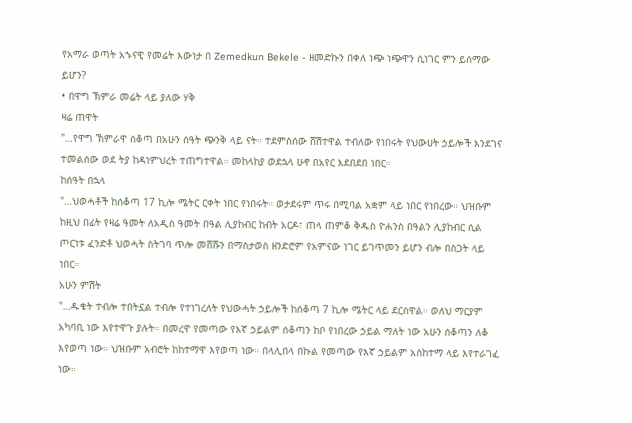የአማራ ወጣት አኁናዊ የመሬት እውነታ በ Zemedkun Bekele - ዘመድኩን በቀለ ነጭ ነጭዋን ሲነገር ምን ይሰማው ይሆን?
• በዋግ ኽምራ መሬት ላይ ያለው ሃቅ
ዛሬ ጠዋት
"…የዋግ ኽምራዋ ሰቆጣ በአሁን ሰዓት ጭንቅ ላይ ናት። ተደምስሰው ሸሽተዋል ተብለው የነበሩት የህውሀት ኃይሎች እንደገና ተመልሰው ወደ ትያ ከዳነምህረት ተጠግተዋል። መከላከያ ወደኋላ ሁኖ በአየር እደበደበ ነበር።
ከሰዓት በኋላ
"…ህወሓቶች ከሰቆጣ 17 ኪሎ ሜትር ርቀት ነበር የነበሩት። ወታደሩም ጥሩ በሚባል አቋም ላይ ነበር የነበረው። ህዝቡም ከዚህ በፊት የዛሬ ዓመት ለአዲስ ዓመት በዓል ሊያከብር ከብት አርዶ፣ ጠላ ጠምቆ ቅዱስ ዮሐንስ በዓልን ሊያከብር ሲል ጦርነቱ ፈንድቶ ህወሓት ስትገባ ጥሎ መሸሹን በማስታወስ ዘንድሮም የአምናው ነገር ይገጥመን ይሆን ብሎ በስጋት ላይ ነበር።
አሁን ምሽት
"…ዱቄት ተብሎ ተበትኗል ተብሎ የተነገረለት የህውሓት ኃይሎች ከሰቆጣ 7 ኪሎ ሜትር ላይ ደርሰዋል። ወለህ ማርያም አካባቢ ነው እየተዋጉ ያሉት። በመረዋ የመጣው የእኛ ኃይልም ሰቆጣን ከቦ የነበረው ኃይል ማለት ነው አሁን ሰቆጣን ለቆ እየወጣ ነው። ህዝቡም አብሮት ከከተማዋ እየወጣ ነው። በላሊበላ በኩል የመጣው የእኛ ኃይልም አስከተማ ላይ እየተራገፈ ነው።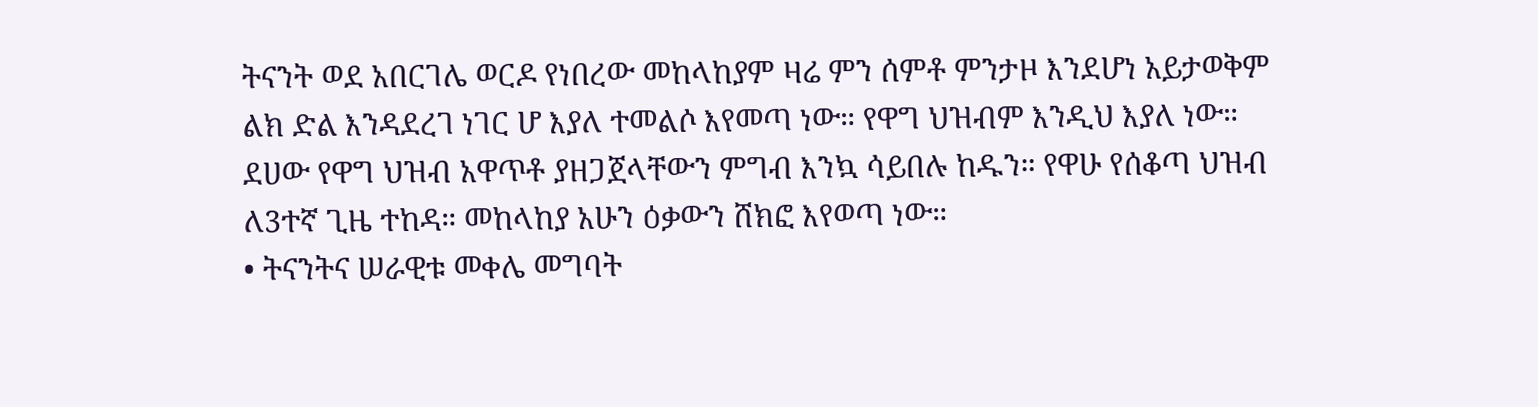ትናንት ወደ አበርገሌ ወርዶ የነበረው መከላከያም ዛሬ ምን ሰምቶ ምንታዞ እንደሆነ አይታወቅም ልክ ድል እንዳደረገ ነገር ሆ እያለ ተመልሶ እየመጣ ነው። የዋግ ህዝብም እንዲህ እያለ ነው። ደሀው የዋግ ህዝብ አዋጥቶ ያዘጋጀላቸውን ምግብ እንኳ ሳይበሉ ከዱን። የዋሁ የሰቆጣ ህዝብ ለ3ተኛ ጊዜ ተከዳ። መከላከያ አሁን ዕቃውን ሸክፎ እየወጣ ነው።
• ትናንትና ሠራዊቱ መቀሌ መግባት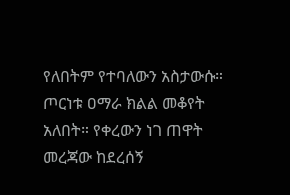የለበትም የተባለውን አስታውሱ። ጦርነቱ ዐማራ ክልል መቆየት አለበት። የቀረውን ነገ ጠዋት መረጃው ከደረሰኝ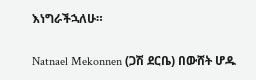እነግራችኋለሁ።

Natnael Mekonnen (ጋሽ ደርቤ) በውሸት ሆዱ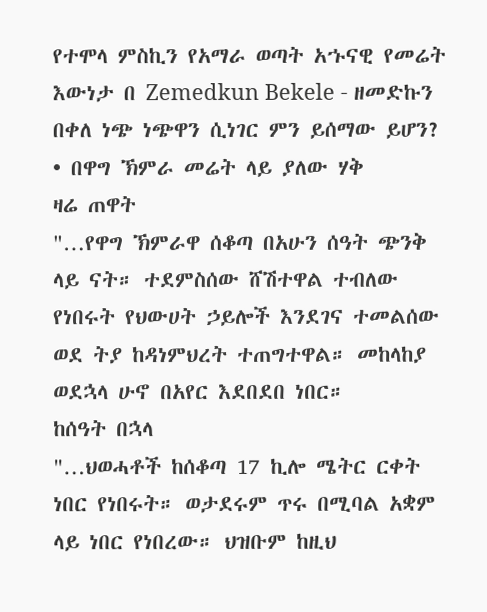የተሞላ ምስኪን የአማራ ወጣት አኁናዊ የመሬት እውነታ በ Zemedkun Bekele - ዘመድኩን በቀለ ነጭ ነጭዋን ሲነገር ምን ይሰማው ይሆን?
• በዋግ ኽምራ መሬት ላይ ያለው ሃቅ
ዛሬ ጠዋት
"…የዋግ ኽምራዋ ሰቆጣ በአሁን ሰዓት ጭንቅ ላይ ናት። ተደምስሰው ሸሽተዋል ተብለው የነበሩት የህውሀት ኃይሎች እንደገና ተመልሰው ወደ ትያ ከዳነምህረት ተጠግተዋል። መከላከያ ወደኋላ ሁኖ በአየር እደበደበ ነበር።
ከሰዓት በኋላ
"…ህወሓቶች ከሰቆጣ 17 ኪሎ ሜትር ርቀት ነበር የነበሩት። ወታደሩም ጥሩ በሚባል አቋም ላይ ነበር የነበረው። ህዝቡም ከዚህ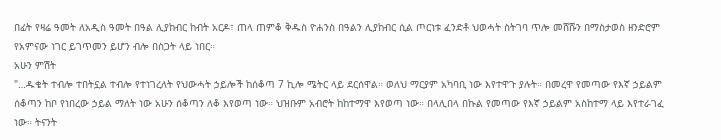በፊት የዛሬ ዓመት ለአዲስ ዓመት በዓል ሊያከብር ከብት አርዶ፣ ጠላ ጠምቆ ቅዱስ ዮሐንስ በዓልን ሊያከብር ሲል ጦርነቱ ፈንድቶ ህወሓት ስትገባ ጥሎ መሸሹን በማስታወስ ዘንድሮም የአምናው ነገር ይገጥመን ይሆን ብሎ በስጋት ላይ ነበር።
አሁን ምሽት
"…ዱቄት ተብሎ ተበትኗል ተብሎ የተነገረለት የህውሓት ኃይሎች ከሰቆጣ 7 ኪሎ ሜትር ላይ ደርሰዋል። ወለህ ማርያም አካባቢ ነው እየተዋጉ ያሉት። በመረዋ የመጣው የእኛ ኃይልም ሰቆጣን ከቦ የነበረው ኃይል ማለት ነው አሁን ሰቆጣን ለቆ እየወጣ ነው። ህዝቡም አብሮት ከከተማዋ እየወጣ ነው። በላሊበላ በኩል የመጣው የእኛ ኃይልም አስከተማ ላይ እየተራገፈ ነው። ትናንት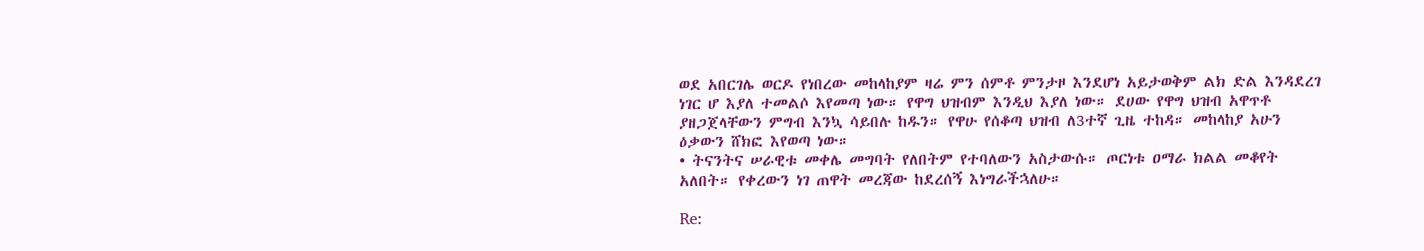ወደ አበርገሌ ወርዶ የነበረው መከላከያም ዛሬ ምን ሰምቶ ምንታዞ እንደሆነ አይታወቅም ልክ ድል እንዳደረገ ነገር ሆ እያለ ተመልሶ እየመጣ ነው። የዋግ ህዝብም እንዲህ እያለ ነው። ደሀው የዋግ ህዝብ አዋጥቶ ያዘጋጀላቸውን ምግብ እንኳ ሳይበሉ ከዱን። የዋሁ የሰቆጣ ህዝብ ለ3ተኛ ጊዜ ተከዳ። መከላከያ አሁን ዕቃውን ሸክፎ እየወጣ ነው።
• ትናንትና ሠራዊቱ መቀሌ መግባት የለበትም የተባለውን አስታውሱ። ጦርነቱ ዐማራ ክልል መቆየት አለበት። የቀረውን ነገ ጠዋት መረጃው ከደረሰኝ እነግራችኋለሁ።

Re: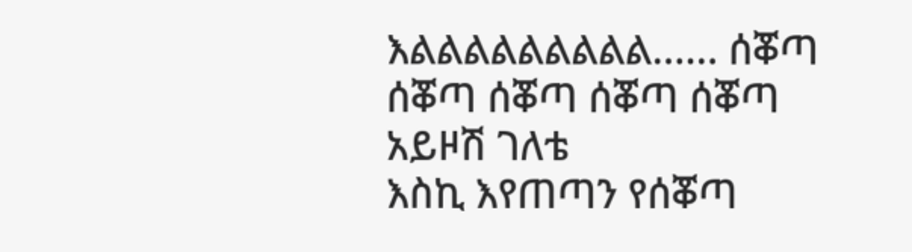እልልልልልልልልል...... ሰቖጣ ሰቖጣ ሰቖጣ ሰቖጣ ሰቖጣ አይዞሽ ገለቴ
እስኪ እየጠጣን የሰቖጣ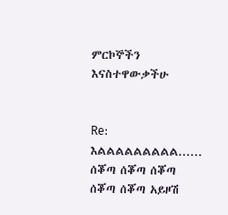ምርኮኞችን እናስተዋውቃችሁ


Re: እልልልልልልልልል...... ሰቖጣ ሰቖጣ ሰቖጣ ሰቖጣ ሰቖጣ አይዞሽ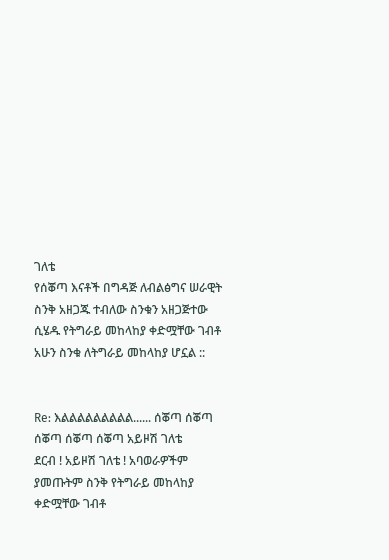ገለቴ
የሰቖጣ እናቶች በግዳጅ ለብልፅግና ሠራዊት ስንቅ አዘጋጁ ተብለው ስንቁን አዘጋጅተው ሲሄዱ የትግራይ መከላከያ ቀድሟቸው ገብቶ አሁን ስንቁ ለትግራይ መከላከያ ሆኗል ::


Re: እልልልልልልልልል...... ሰቖጣ ሰቖጣ ሰቖጣ ሰቖጣ ሰቖጣ አይዞሽ ገለቴ
ደርብ ! አይዞሽ ገለቴ ! አባወራዎችም ያመጡትም ስንቅ የትግራይ መከላከያ ቀድሟቸው ገብቶ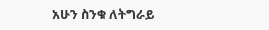አሁን ስንቁ ለትግራይ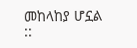መከላከያ ሆኗል ::